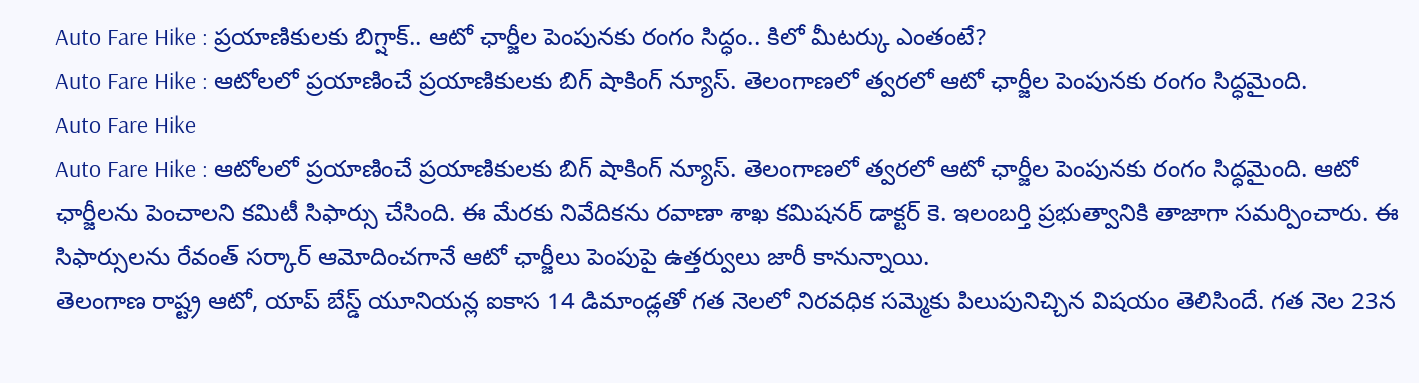Auto Fare Hike : ప్రయాణికులకు బిగ్షాక్.. ఆటో ఛార్జీల పెంపునకు రంగం సిద్ధం.. కిలో మీటర్కు ఎంతంటే?
Auto Fare Hike : ఆటోలలో ప్రయాణించే ప్రయాణికులకు బిగ్ షాకింగ్ న్యూస్. తెలంగాణలో త్వరలో ఆటో ఛార్జీల పెంపునకు రంగం సిద్ధమైంది.
Auto Fare Hike
Auto Fare Hike : ఆటోలలో ప్రయాణించే ప్రయాణికులకు బిగ్ షాకింగ్ న్యూస్. తెలంగాణలో త్వరలో ఆటో ఛార్జీల పెంపునకు రంగం సిద్ధమైంది. ఆటో ఛార్జీలను పెంచాలని కమిటీ సిఫార్సు చేసింది. ఈ మేరకు నివేదికను రవాణా శాఖ కమిషనర్ డాక్టర్ కె. ఇలంబర్తి ప్రభుత్వానికి తాజాగా సమర్పించారు. ఈ సిఫార్సులను రేవంత్ సర్కార్ ఆమోదించగానే ఆటో ఛార్జీలు పెంపుపై ఉత్తర్వులు జారీ కానున్నాయి.
తెలంగాణ రాష్ట్ర ఆటో, యాప్ బేస్డ్ యూనియన్ల ఐకాస 14 డిమాండ్లతో గత నెలలో నిరవధిక సమ్మెకు పిలుపునిచ్చిన విషయం తెలిసిందే. గత నెల 23న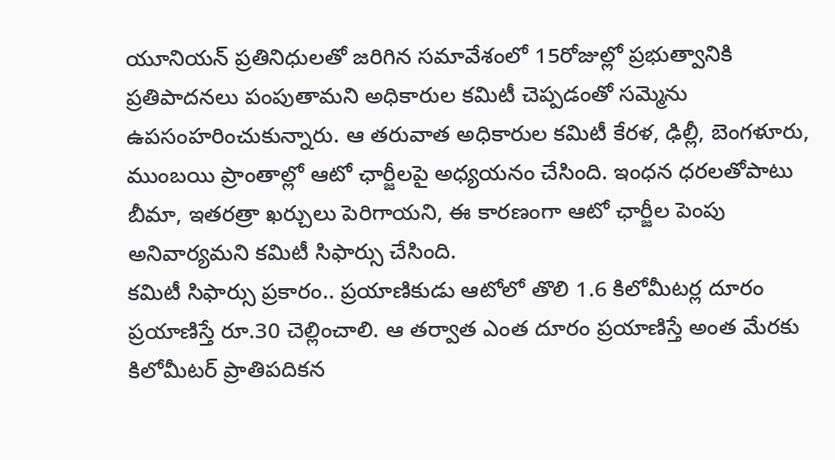యూనియన్ ప్రతినిధులతో జరిగిన సమావేశంలో 15రోజుల్లో ప్రభుత్వానికి ప్రతిపాదనలు పంపుతామని అధికారుల కమిటీ చెప్పడంతో సమ్మెను ఉపసంహరించుకున్నారు. ఆ తరువాత అధికారుల కమిటీ కేరళ, ఢిల్లీ, బెంగళూరు, ముంబయి ప్రాంతాల్లో ఆటో ఛార్జీలపై అధ్యయనం చేసింది. ఇంధన ధరలతోపాటు బీమా, ఇతరత్రా ఖర్చులు పెరిగాయని, ఈ కారణంగా ఆటో ఛార్జీల పెంపు అనివార్యమని కమిటీ సిఫార్సు చేసింది.
కమిటీ సిఫార్సు ప్రకారం.. ప్రయాణికుడు ఆటోలో తొలి 1.6 కిలోమీటర్ల దూరం ప్రయాణిస్తే రూ.30 చెల్లించాలి. ఆ తర్వాత ఎంత దూరం ప్రయాణిస్తే అంత మేరకు కిలోమీటర్ ప్రాతిపదికన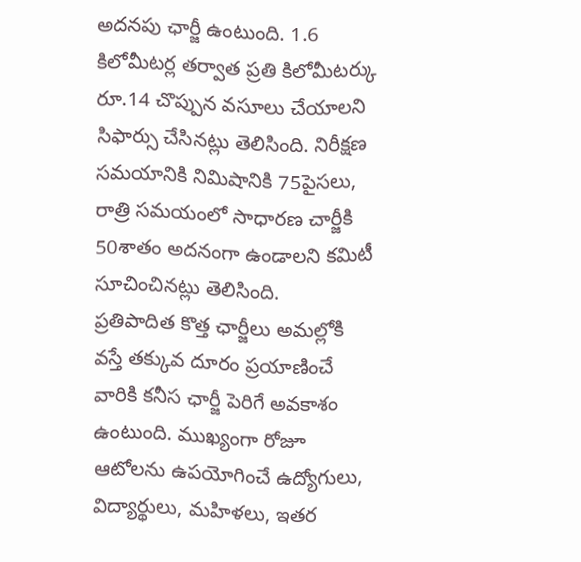అదనపు ఛార్జీ ఉంటుంది. 1.6 కిలోమీటర్ల తర్వాత ప్రతి కిలోమీటర్కు రూ.14 చొప్పున వసూలు చేయాలని సిఫార్సు చేసినట్లు తెలిసింది. నిరీక్షణ సమయానికి నిమిషానికి 75పైసలు, రాత్రి సమయంలో సాధారణ చార్జీకి 50శాతం అదనంగా ఉండాలని కమిటీ సూచించినట్లు తెలిసింది.
ప్రతిపాదిత కొత్త ఛార్జీలు అమల్లోకి వస్తే తక్కువ దూరం ప్రయాణించే వారికి కనీస ఛార్జీ పెరిగే అవకాశం ఉంటుంది. ముఖ్యంగా రోజూ ఆటోలను ఉపయోగించే ఉద్యోగులు, విద్యార్థులు, మహిళలు, ఇతర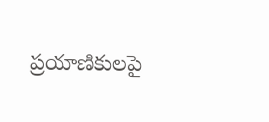ప్రయాణికులపై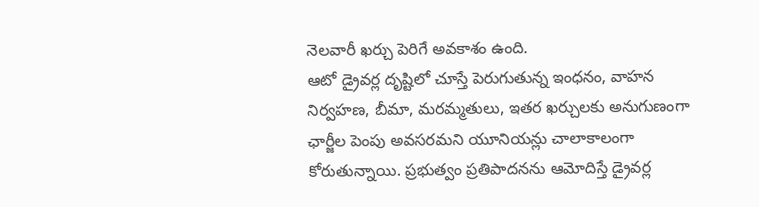నెలవారీ ఖర్చు పెరిగే అవకాశం ఉంది.
ఆటో డ్రైవర్ల దృష్టిలో చూస్తే పెరుగుతున్న ఇంధనం, వాహన నిర్వహణ, బీమా, మరమ్మతులు, ఇతర ఖర్చులకు అనుగుణంగా ఛార్జీల పెంపు అవసరమని యూనియన్లు చాలాకాలంగా కోరుతున్నాయి. ప్రభుత్వం ప్రతిపాదనను ఆమోదిస్తే డ్రైవర్ల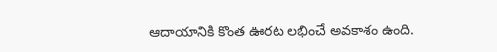ఆదాయానికి కొంత ఊరట లభించే అవకాశం ఉంది.